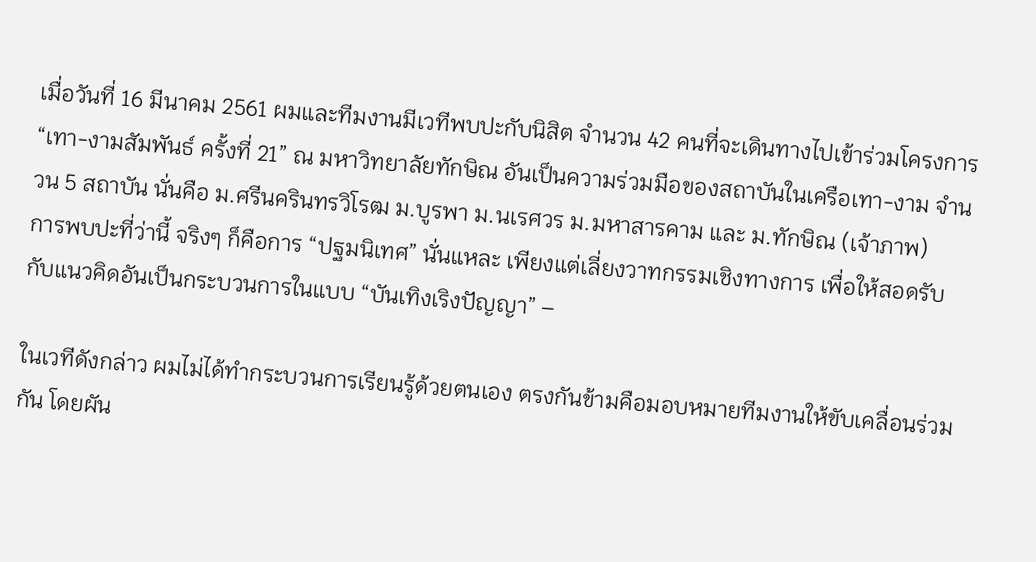เมื่อวันที่ 16 มีนาคม 2561 ผมและทีมงานมีเวทีพบปะกับนิสิต จำนวน 42 คนที่จะเดินทางไปเข้าร่วมโครงการ “เทา-งามสัมพันธ์ ครั้งที่ 21” ณ มหาวิทยาลัยทักษิณ อันเป็นความร่วมมือของสถาบันในเครือเทา-งาม จำนวน 5 สถาบัน นั่นคือ ม.ศรีนครินทรวิโรฒ ม.บูรพา ม.นเรศวร ม.มหาสารคาม และ ม.ทักษิณ (เจ้าภาพ)
การพบปะที่ว่านี้ จริงๆ ก็คือการ “ปฐมนิเทศ” นั่นแหละ เพียงแต่เลี่ยงวาทกรรมเชิงทางการ เพื่อให้สอดรับกับแนวคิดอันเป็นกระบวนการในแบบ “บันเทิงเริงปัญญา” –

ในเวทีดังกล่าว ผมไม่ได้ทำกระบวนการเรียนรู้ด้วยตนเอง ตรงกันข้ามคือมอบหมายทีมงานให้ขับเคลื่อนร่วมกัน โดยผัน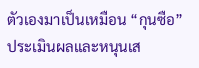ตัวเองมาเป็นเหมือน “กุนซือ” ประเมินผลและหนุนเส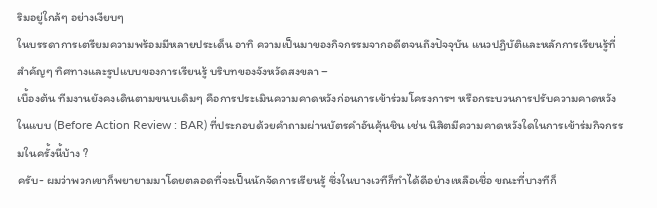ริมอยู่ใกล้ๆ อย่างเงียบๆ
ในบรรดาการเตรียมความพร้อมมีหลายประเด็น อาทิ ความเป็นมาของกิจกรรมจากอดีตจนถึงปัจจุบัน แนวปฏิบัติและหลักการเรียนรู้ที่สำคัญๆ ทิศทางและรูปแบบของการเรียนรู้ บริบทของจังหวัดสงขลา –
เบื้องต้น ทีมงานยังคงเดินตามขนบเดิมๆ คือการประเมินความคาดหวังก่อนการเข้าร่วมโครงการฯ หรือกระบวนการปรับความคาดหวังในแบบ (Before Action Review : BAR) ที่ประกอบด้วยคำถามผ่านบัตรคำอันคุ้นชิน เช่น นิสิตมีความคาดหวังใดในการเข้าร่มกิจกรรมในครั้งนี้บ้าง ?
ครับ- ผมว่าพวกเขาก็พยายามมาโดยตลอดที่จะเป็นนักจัดการเรียนรู้ ซึ่งในบางเวทีก็ทำได้ดีอย่างเหลือเชื่อ ขณะที่บางทีก็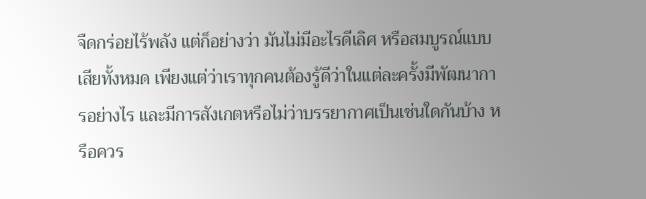จืดกร่อยไร้พลัง แต่ก็อย่างว่า มันไม่มีอะไรดีเลิศ หรือสมบูรณ์แบบเสียทั้งหมด เพียงแต่ว่าเราทุกคนต้องรู้ดีว่าในแต่ละครั้งมีพัฒนาการอย่างไร และมีการสังเกตหรือไม่ว่าบรรยากาศเป็นเช่นใดกันบ้าง หรือควร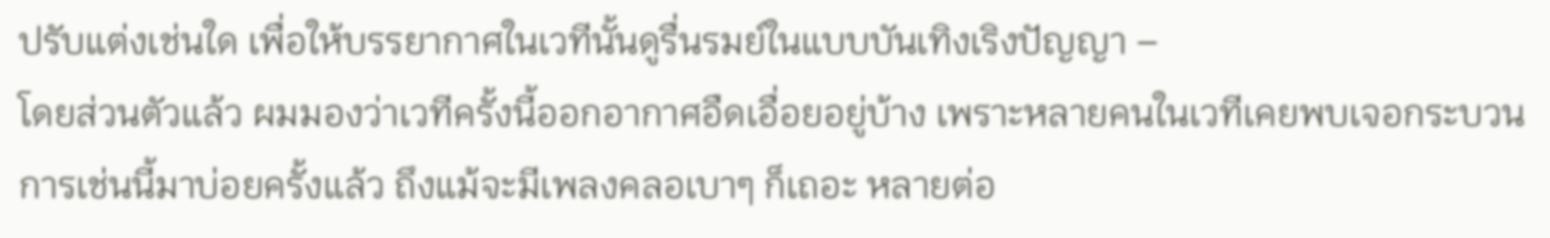ปรับแต่งเช่นใด เพื่อให้บรรยากาศในเวทีนั้นดูรื่นรมย์ในแบบบันเทิงเริงปัญญา –
โดยส่วนตัวแล้ว ผมมองว่าเวทีครั้งนี้ออกอากาศอืดเอื่อยอยู่บ้าง เพราะหลายคนในเวทีเคยพบเจอกระบวนการเช่นนี้มาบ่อยครั้งแล้ว ถึงแม้จะมีเพลงคลอเบาๆ ก็เถอะ หลายต่อ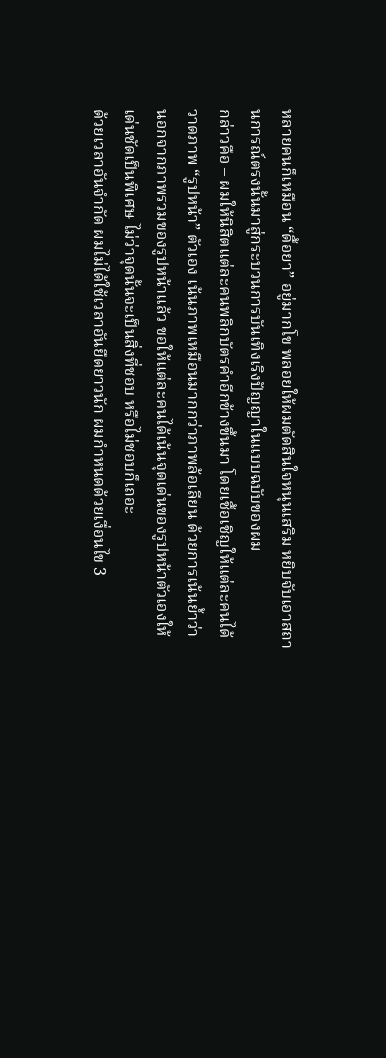หลายคนก็เหมือน “ดื้อยา” อยู่มากโข พลอยให้ผมตัดสินใจหนุนเสริม หยิบจับเอาสถานการณ์ตรงนั้นมาสู่กระบวนการบันเทิงเริงปัญญาในแบบฉบับของผม
กล่าวคือ – ผมให้นิสิตแต่ละคนพลิกบัตรคำอีกข้างขึ้นมา โดยเชื้อเชิญให้แต่ละคนได้วาดภาพ “รูปหน้า” ตัวเอง เน้นภาพเหมือนมากกว่าภาพล้อเลียน ด้วยการเน้นย้ำว่า นอกจากภาพรวมของรูปหน้าแล้ว ขอให้แต่ละคนได้เน้นจุดเด่นของรูปหน้าตัวเองให้เด่นชัดเป็นพิเศษ ไม่ว่าจุดนั้นจะเป็นสิ่งที่ชอบ หรือไม่ชอบก็เถอะ
ด้วยเวลาอันจำกัด ผมไม่ได้ใช้เวลาอันยืดยาวนัก ผมกำหนดด้วยเงื่อนไข 3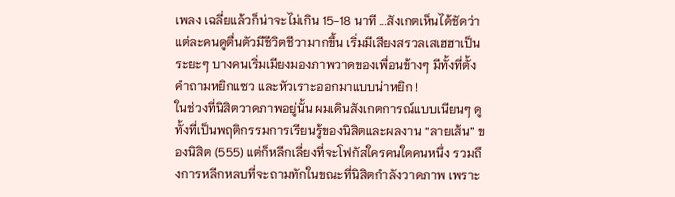เพลง เฉลี่ยแล้วก็น่าจะไม่เกิน 15-18 นาที ...สังเกตเห็นได้ชัดว่าแต่ละคนดูตื่นตัวมีชีวิตชีวามากขึ้น เริ่มมีเสียงสรวลเสเฮฮาเป็นระยะๆ บางคนเริ่มเมียงมองภาพวาดของเพื่อนข้างๆ มีทั้งที่ตั้งคำถามหยิกแซว และหัวเราะออกมาแบบน่าหยิก !
ในช่วงที่นิสิตวาดภาพอยู่นั้น ผมเดินสังเกตการณ์แบบเนียนๆ ดูทั้งที่เป็นพฤติกรรมการเรียนรู้ของนิสิตและผลงาน “ลายเส้น” ของนิสิต (555) แต่ก็หลีกเลี่ยงที่จะโฟกัสใครคนใดคนหนึ่ง รวมถึงการหลีกหลบที่จะถามทักในขณะที่นิสิตกำลังวาดภาพ เพราะ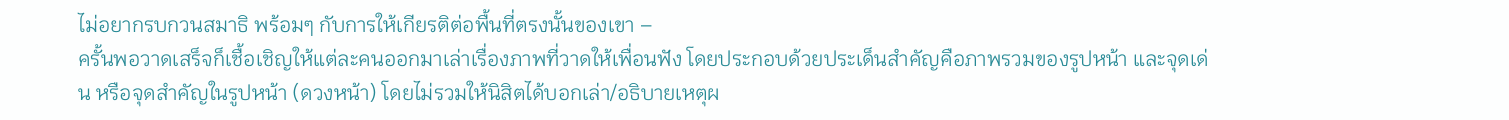ไม่อยากรบกวนสมาธิ พร้อมๆ กับการให้เกียรติต่อพื้นที่ตรงนั้นของเขา –
ครั้นพอวาดเสร็จก็เชื้อเชิญให้แต่ละคนออกมาเล่าเรื่องภาพที่วาดให้เพื่อนฟัง โดยประกอบด้วยประเด็นสำคัญคือภาพรวมของรูปหน้า และจุดเด่น หรือจุดสำคัญในรูปหน้า (ดวงหน้า) โดยไม่รวมให้นิสิตได้บอกเล่า/อธิบายเหตุผ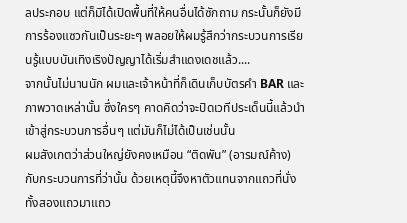ลประกอบ แต่ก็มิได้เปิดพื้นที่ให้คนอื่นได้ซักถาม กระนั้นก็ยังมีการร้องแซวกันเป็นระยะๆ พลอยให้ผมรู้สึกว่ากระบวนการเรียนรู้แบบบันเทิงเริงปัญญาได้เริ่มสำแดงเดชแล้ว....
จากนั้นไม่นานนัก ผมและเจ้าหน้าที่ก็เดินเก็บบัตรคำ BAR และภาพวาดเหล่านั้น ซึ่งใครๆ คาดคิดว่าจะปิดเวทีประเด็นนี้แล้วนำเข้าสู่กระบวนการอื่นๆ แต่มันก็ไม่ได้เป็นเช่นนั้น
ผมสังเกตว่าส่วนใหญ่ยังคงเหมือน “ติดพัน” (อารมณ์ค้าง) กับกระบวนการที่ว่านั้น ด้วยเหตุนี้จึงหาตัวแทนจากแถวที่นั่งทั้งสองแถวมาแถว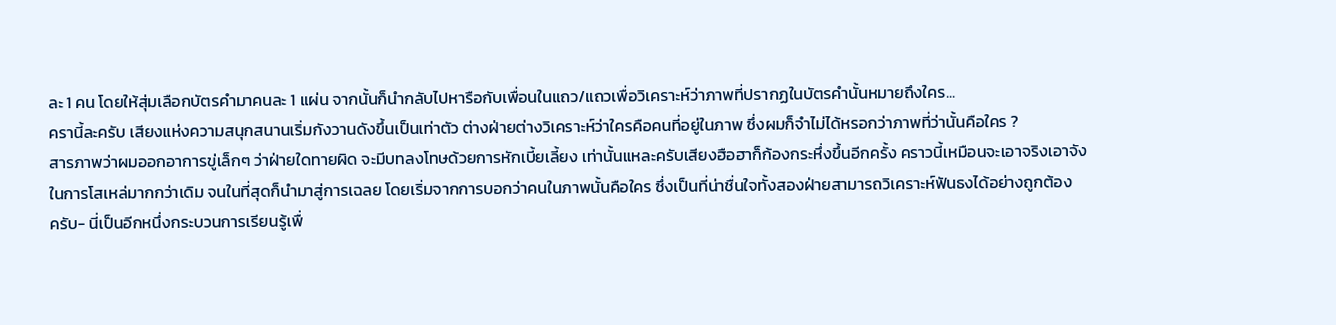ละ 1 คน โดยให้สุ่มเลือกบัตรคำมาคนละ 1 แผ่น จากนั้นก็นำกลับไปหารือกับเพื่อนในแถว/แถวเพื่อวิเคราะห์ว่าภาพที่ปรากฏในบัตรคำนั้นหมายถึงใคร...
ครานี้ละครับ เสียงแห่งความสนุกสนานเริ่มกังวานดังขึ้นเป็นเท่าตัว ต่างฝ่ายต่างวิเคราะห์ว่าใครคือคนที่อยู่ในภาพ ซึ่งผมก็จำไม่ได้หรอกว่าภาพที่ว่านั้นคือใคร ?
สารภาพว่าผมออกอาการขู่เล็กๆ ว่าฝ่ายใดทายผิด จะมีบทลงโทษด้วยการหักเบี้ยเลี้ยง เท่านั้นแหละครับเสียงฮือฮาก็ก้องกระหึ่งขึ้นอีกครั้ง คราวนี้เหมือนจะเอาจริงเอาจังในการโสเหล่มากกว่าเดิม จนในที่สุดก็นำมาสู่การเฉลย โดยเริ่มจากการบอกว่าคนในภาพนั้นคือใคร ซึ่งเป็นที่น่าชื่นใจทั้งสองฝ่ายสามารถวิเคราะห์ฟันธงได้อย่างถูกต้อง
ครับ- นี่เป็นอีกหนึ่งกระบวนการเรียนรู้เพื่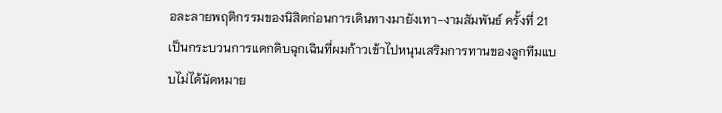อละลายพฤติกรรมของนิสิตก่อนการเดินทางมายังเทา-งามสัมพันธ์ ครั้งที่ 21 เป็นกระบวนการแดกดิบฉุกเฉินที่ผมก้าวเข้าไปหนุนเสริมการทานของลูกทีมแบบไม่ได้นัดหมาย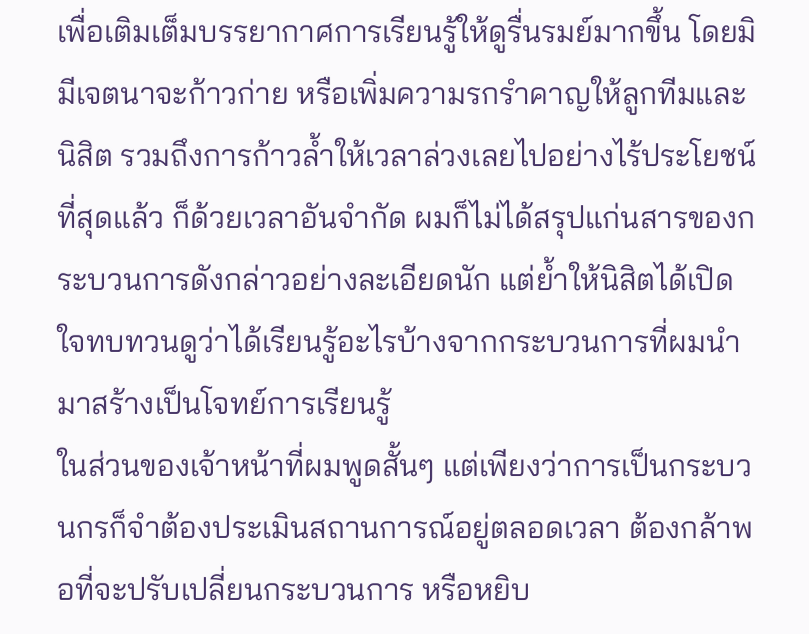เพื่อเติมเต็มบรรยากาศการเรียนรู้ให้ดูรื่นรมย์มากขึ้น โดยมิมีเจตนาจะก้าวก่าย หรือเพิ่มความรกรำคาญให้ลูกทีมและนิสิต รวมถึงการก้าวล้ำให้เวลาล่วงเลยไปอย่างไร้ประโยชน์
ที่สุดแล้ว ก็ด้วยเวลาอันจำกัด ผมก็ไม่ได้สรุปแก่นสารของกระบวนการดังกล่าวอย่างละเอียดนัก แต่ย้ำให้นิสิตได้เปิดใจทบทวนดูว่าได้เรียนรู้อะไรบ้างจากกระบวนการที่ผมนำมาสร้างเป็นโจทย์การเรียนรู้
ในส่วนของเจ้าหน้าที่ผมพูดสั้นๆ แต่เพียงว่าการเป็นกระบวนกรก็จำต้องประเมินสถานการณ์อยู่ตลอดเวลา ต้องกล้าพอที่จะปรับเปลี่ยนกระบวนการ หรือหยิบ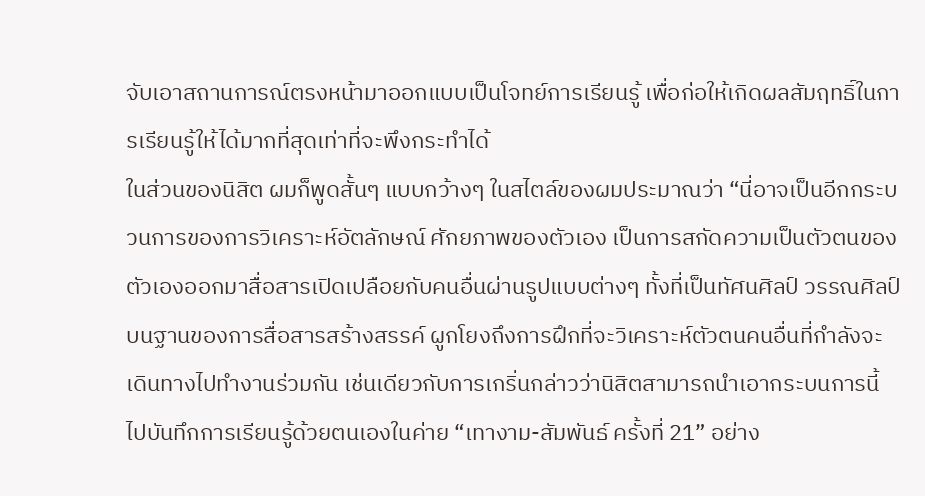จับเอาสถานการณ์ตรงหน้ามาออกแบบเป็นโจทย์การเรียนรู้ เพื่อก่อให้เกิดผลสัมฤทธิ์ในการเรียนรู้ให้ได้มากที่สุดเท่าที่จะพึงกระทำได้
ในส่วนของนิสิต ผมก็พูดสั้นๆ แบบกว้างๆ ในสไตล์ของผมประมาณว่า “นี่อาจเป็นอีกกระบวนการของการวิเคราะห์อัตลักษณ์ ศักยภาพของตัวเอง เป็นการสกัดความเป็นตัวตนของตัวเองออกมาสื่อสารเปิดเปลือยกับคนอื่นผ่านรูปแบบต่างๆ ทั้งที่เป็นทัศนศิลป์ วรรณศิลป์บนฐานของการสื่อสารสร้างสรรค์ ผูกโยงถึงการฝึกที่จะวิเคราะห์ตัวตนคนอื่นที่กำลังจะเดินทางไปทำงานร่วมกัน เช่นเดียวกับการเกริ่นกล่าวว่านิสิตสามารถนำเอากระบนการนี้ไปบันทึกการเรียนรู้ด้วยตนเองในค่าย “เทางาม-สัมพันธ์ ครั้งที่ 21” อย่าง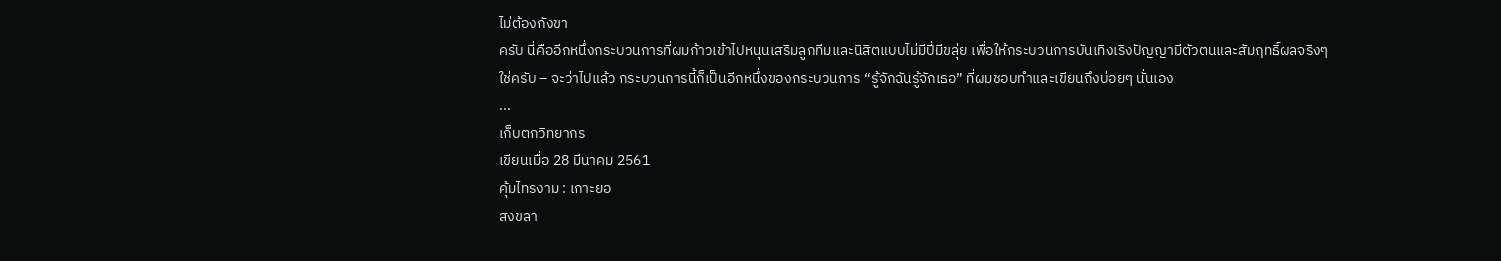ไม่ต้องกังขา
ครับ นี่คืออีกหนึ่งกระบวนการที่ผมก้าวเข้าไปหนุนเสริมลูกทีมและนิสิตแบบไม่มีปี่มีขลุ่ย เพื่อให้กระบวนการบันเทิงเริงปัญญามีตัวตนและสัมฤทธิ์ผลจริงๆ
ใช่ครับ – จะว่าไปแล้ว กระบวนการนี้ก็เป็นอีกหนึ่งของกระบวนการ “รู้จักฉันรู้จักเธอ” ที่ผมชอบทำและเขียนถึงบ่อยๆ นั่นเอง
...
เก็บตกวิทยากร
เขียนเมื่อ 28 มีนาคม 2561
คุ้มไทรงาม : เกาะยอ
สงขลา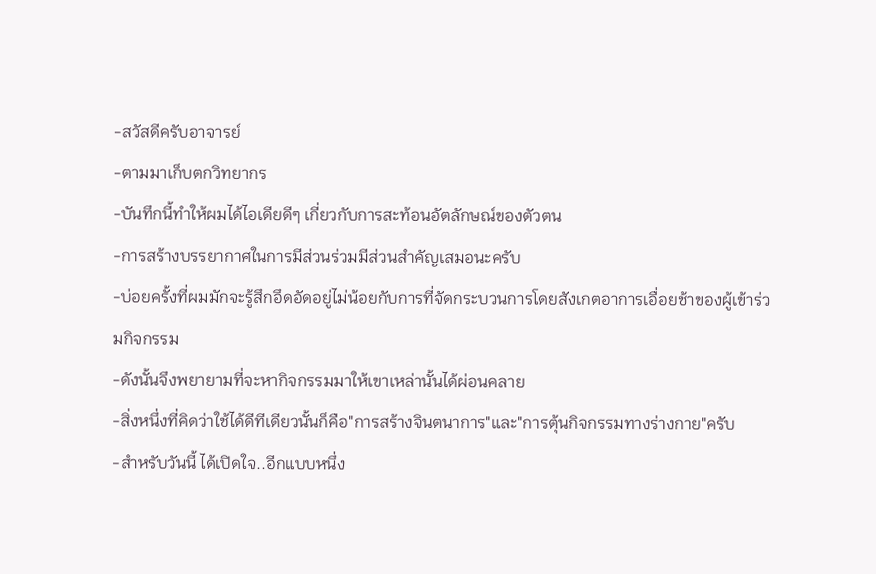-สวัสดีครับอาจารย์
-ตามมาเก็บตกวิทยากร
-บันทึกนี้ทำให้ผมได้ไอเดียดีๆ เกี่ยวกับการสะท้อนอัตลักษณ์ของตัวตน
-การสร้างบรรยากาศในการมีส่วนร่วมมีส่วนสำคัญเสมอนะครับ
-บ่อยครั้งที่ผมมักจะรู้สึกอึดอัดอยู่ไม่น้อยกับการที่จัดกระบวนการโดยสังเกตอาการเอื่อยช้าของผู้เข้าร่วมกิจกรรม
-ดังนั้นจึงพยายามที่จะหากิจกรรมมาให้เขาเหล่านั้นได้ผ่อนคลาย
-สิ่งหนึ่งที่คิดว่าใช้ได้ดีทีเดียวนั้นก็คือ"การสร้างจินตนาการ"และ"การตุ้นกิจกรรมทางร่างกาย"ครับ
-สำหรับวันนี้ ได้เปิดใจ..อีกแบบหนึ่ง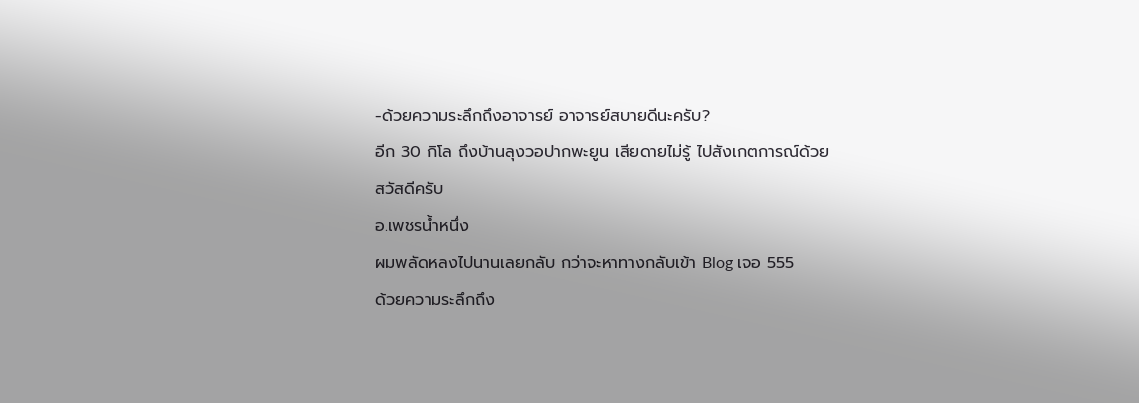-ด้วยความระลึกถึงอาจารย์ อาจารย์สบายดีนะครับ?
อีก 30 กิโล ถึงบ้านลุงวอปากพะยูน เสียดายไม่รู้ ไปสังเกตการณ์ด้วย
สวัสดีครับ
อ.เพชรน้ำหนึ่ง
ผมพลัดหลงไปนานเลยกลับ กว่าจะหาทางกลับเข้า Blog เจอ 555
ด้วยความระลึกถึง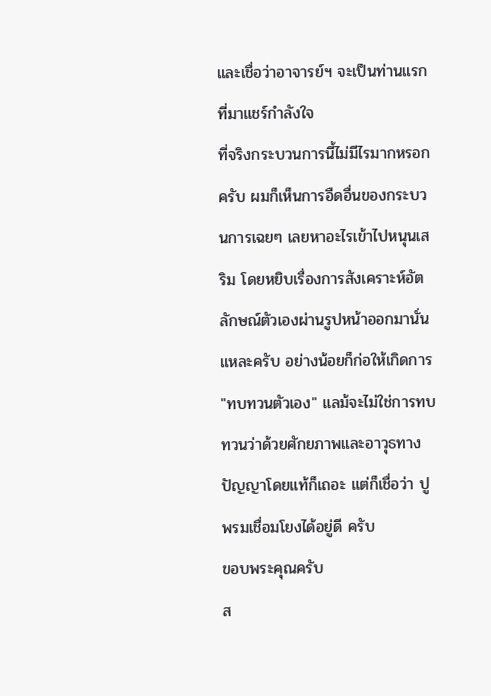และเชื่อว่าอาจารย์ฯ จะเป็นท่านแรกที่มาแชร์กำลังใจ
ที่จริงกระบวนการนี้ไม่มีไรมากหรอกครับ ผมก็เห็นการอืดอื่นของกระบวนการเฉยๆ เลยหาอะไรเข้าไปหนุนเสริม โดยหยิบเรื่องการสังเคราะห์อัตลักษณ์ตัวเองผ่านรูปหน้าออกมานั่นแหละครับ อย่างน้อยก็ก่อให้เกิดการ "ทบทวนตัวเอง" แลม้จะไม่ใช่การทบทวนว่าด้วยศักยภาพและอาวุธทางปัญญาโดยแท้ก็เถอะ แต่ก็เชื่อว่า ปูพรมเชื่อมโยงได้อยู่ดี ครับ
ขอบพระคุณครับ
ส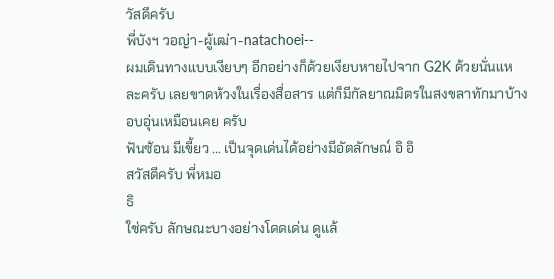วัสดีครับ
พี่บังฯ วอญ่า-ผู้เฒ่า-natachoei--
ผมเดินทางแบบเงียบๆ อีกอย่างก็ด้วยเงียบหายไปจาก G2K ด้วยนั่นแหละครับ เลยขาดห้วงในเรื่องสื่อสาร แต่ก็มีกัลยาณมิตรในสงขลาทักมาบ้าง อบอุ่นเหมือนเคย ครับ
ฟันซ้อน มีเขี้ยว ... เป็นจุดเด่นได้อย่างมีอัตลักษณ์ อิ อิ
สวัสดีครับ พี่หมอ
ธิ
ใช่ครับ ลักษณะบางอย่างโดดเด่น ดูแล้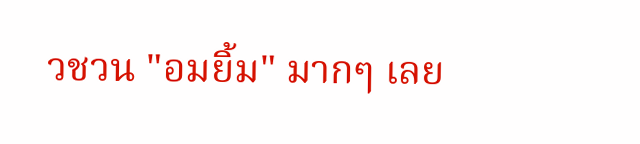วชวน "อมยิ้ม" มากๆ เลย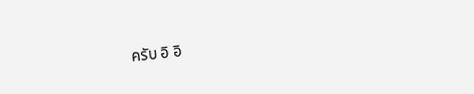ครับ อิ อิ